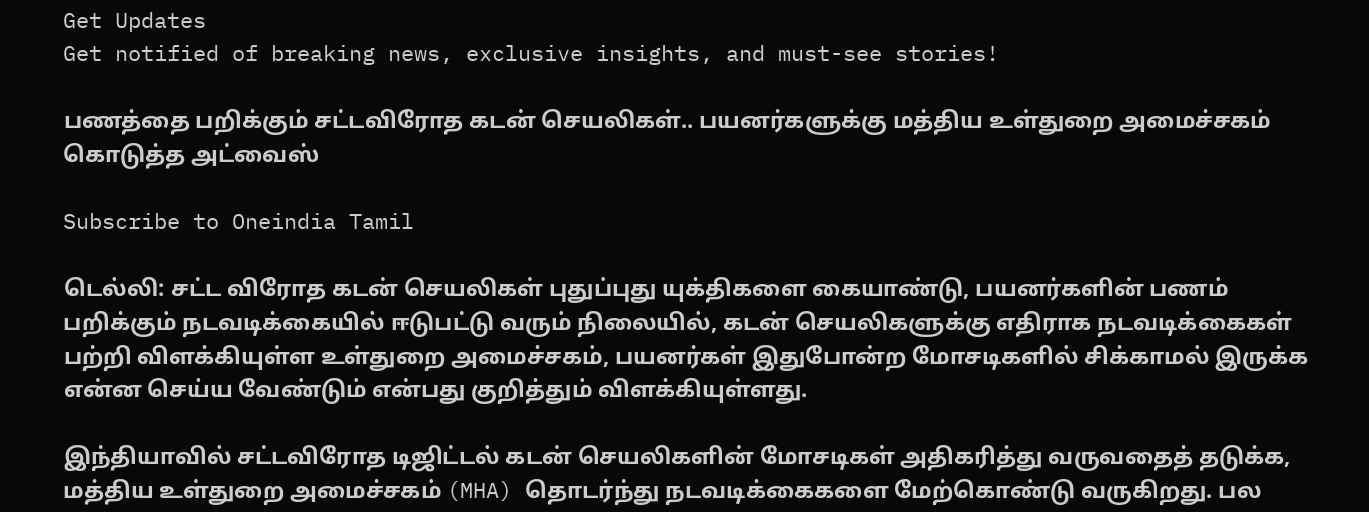Get Updates
Get notified of breaking news, exclusive insights, and must-see stories!

பணத்தை பறிக்கும் சட்டவிரோத கடன் செயலிகள்.. பயனர்களுக்கு மத்திய உள்துறை அமைச்சகம் கொடுத்த அட்வைஸ்

Subscribe to Oneindia Tamil

டெல்லி: சட்ட விரோத கடன் செயலிகள் புதுப்புது யுக்திகளை கையாண்டு, பயனர்களின் பணம் பறிக்கும் நடவடிக்கையில் ஈடுபட்டு வரும் நிலையில், கடன் செயலிகளுக்கு எதிராக நடவடிக்கைகள் பற்றி விளக்கியுள்ள உள்துறை அமைச்சகம், பயனர்கள் இதுபோன்ற மோசடிகளில் சிக்காமல் இருக்க என்ன செய்ய வேண்டும் என்பது குறித்தும் விளக்கியுள்ளது.

இந்தியாவில் சட்டவிரோத டிஜிட்டல் கடன் செயலிகளின் மோசடிகள் அதிகரித்து வருவதைத் தடுக்க, மத்திய உள்துறை அமைச்சகம் (MHA) தொடர்ந்து நடவடிக்கைகளை மேற்கொண்டு வருகிறது. பல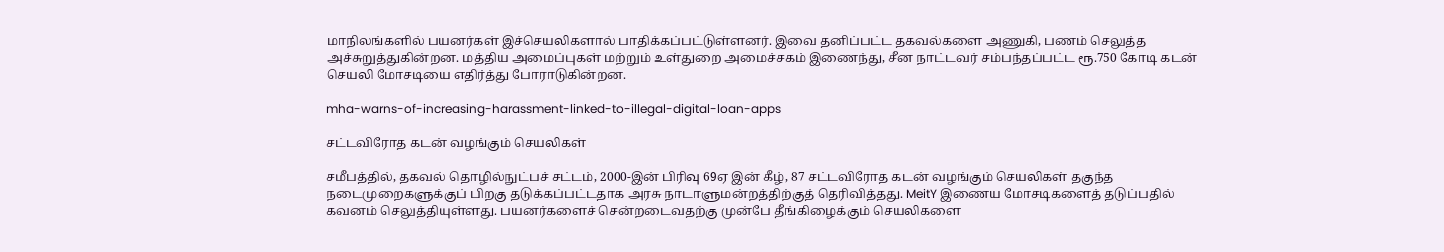மாநிலங்களில் பயனர்கள் இச்செயலிகளால் பாதிக்கப்பட்டுள்ளனர். இவை தனிப்பட்ட தகவல்களை அணுகி, பணம் செலுத்த அச்சுறுத்துகின்றன. மத்திய அமைப்புகள் மற்றும் உள்துறை அமைச்சகம் இணைந்து, சீன நாட்டவர் சம்பந்தப்பட்ட ரூ.750 கோடி கடன் செயலி மோசடியை எதிர்த்து போராடுகின்றன.

mha-warns-of-increasing-harassment-linked-to-illegal-digital-loan-apps

சட்டவிரோத கடன் வழங்கும் செயலிகள்

சமீபத்தில், தகவல் தொழில்நுட்பச் சட்டம், 2000-இன் பிரிவு 69ஏ இன் கீழ், 87 சட்டவிரோத கடன் வழங்கும் செயலிகள் தகுந்த நடைமுறைகளுக்குப் பிறகு தடுக்கப்பட்டதாக அரசு நாடாளுமன்றத்திற்குத் தெரிவித்தது. MeitY இணைய மோசடிகளைத் தடுப்பதில் கவனம் செலுத்தியுள்ளது. பயனர்களைச் சென்றடைவதற்கு முன்பே தீங்கிழைக்கும் செயலிகளை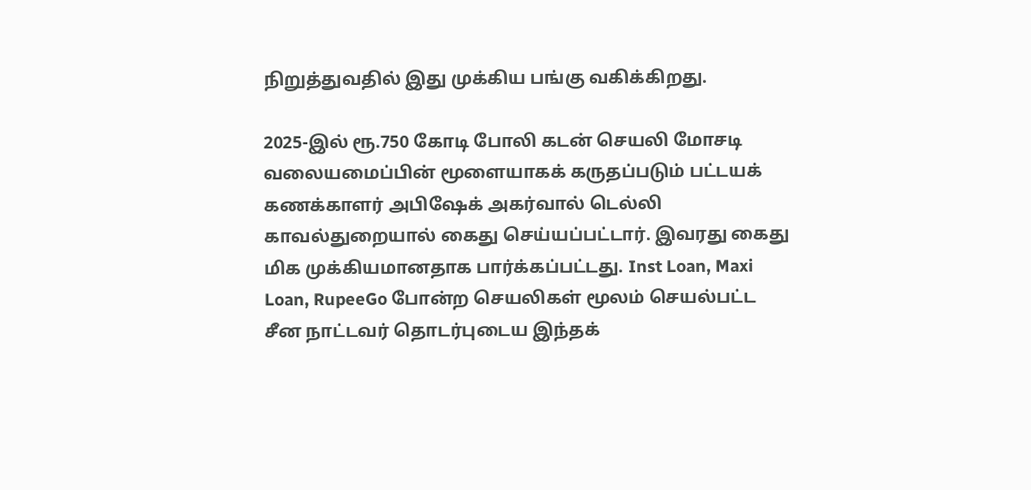நிறுத்துவதில் இது முக்கிய பங்கு வகிக்கிறது.

2025-இல் ரூ.750 கோடி போலி கடன் செயலி மோசடி வலையமைப்பின் மூளையாகக் கருதப்படும் பட்டயக் கணக்காளர் அபிஷேக் அகர்வால் டெல்லி காவல்துறையால் கைது செய்யப்பட்டார். இவரது கைது மிக முக்கியமானதாக பார்க்கப்பட்டது. Inst Loan, Maxi Loan, RupeeGo போன்ற செயலிகள் மூலம் செயல்பட்ட சீன நாட்டவர் தொடர்புடைய இந்தக்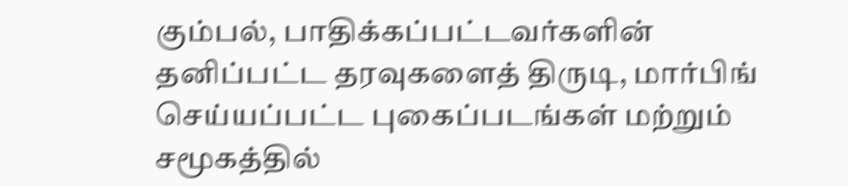கும்பல், பாதிக்கப்பட்டவர்களின் தனிப்பட்ட தரவுகளைத் திருடி, மார்பிங் செய்யப்பட்ட புகைப்படங்கள் மற்றும் சமூகத்தில்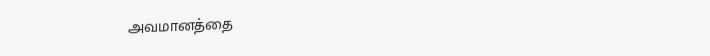அவமானத்தை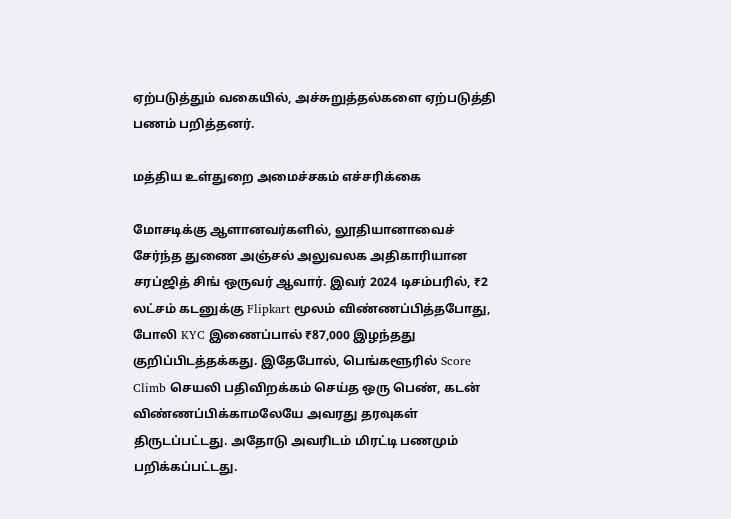ஏற்படுத்தும் வகையில், அச்சுறுத்தல்களை ஏற்படுத்தி பணம் பறித்தனர்.

மத்திய உள்துறை அமைச்சகம் எச்சரிக்கை

மோசடிக்கு ஆளானவர்களில், லூதியானாவைச் சேர்ந்த துணை அஞ்சல் அலுவலக அதிகாரியான சரப்ஜித் சிங் ஒருவர் ஆவார். இவர் 2024 டிசம்பரில், ₹2 லட்சம் கடனுக்கு Flipkart மூலம் விண்ணப்பித்தபோது, போலி KYC இணைப்பால் ₹87,000 இழந்தது குறிப்பிடத்தக்கது. இதேபோல், பெங்களூரில் Score Climb செயலி பதிவிறக்கம் செய்த ஒரு பெண், கடன் விண்ணப்பிக்காமலேயே அவரது தரவுகள் திருடப்பட்டது. அதோடு அவரிடம் மிரட்டி பணமும் பறிக்கப்பட்டது.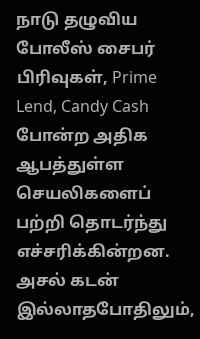நாடு தழுவிய போலீஸ் சைபர் பிரிவுகள், Prime Lend, Candy Cash போன்ற அதிக ஆபத்துள்ள செயலிகளைப் பற்றி தொடர்ந்து எச்சரிக்கின்றன. அசல் கடன் இல்லாதபோதிலும்,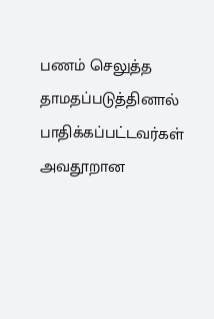பணம் செலுத்த தாமதப்படுத்தினால் பாதிக்கப்பட்டவர்கள் அவதூறான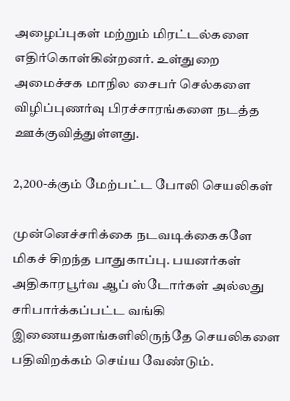அழைப்புகள் மற்றும் மிரட்டல்களை எதிர்கொள்கின்றனர். உள்துறை அமைச்சக மாநில சைபர் செல்களை விழிப்புணர்வு பிரச்சாரங்களை நடத்த ஊக்குவித்துள்ளது.

2,200-க்கும் மேற்பட்ட போலி செயலிகள்

முன்னெச்சரிக்கை நடவடிக்கைகளே மிகச் சிறந்த பாதுகாப்பு. பயனர்கள் அதிகாரபூர்வ ஆப் ஸ்டோர்கள் அல்லது சரிபார்க்கப்பட்ட வங்கி இணையதளங்களிலிருந்தே செயலிகளை பதிவிறக்கம் செய்ய வேண்டும்.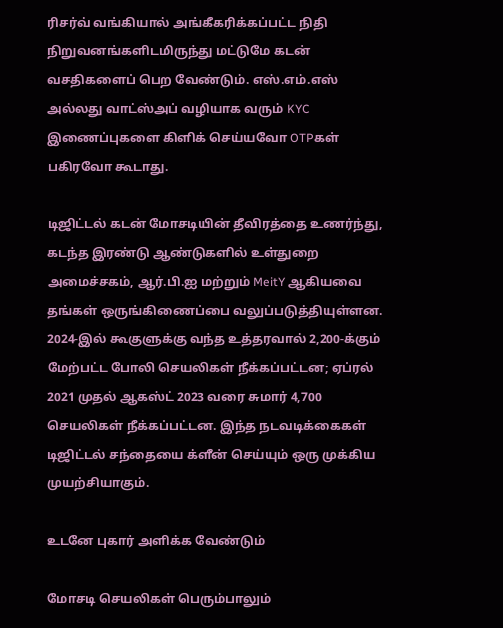ரிசர்வ் வங்கியால் அங்கீகரிக்கப்பட்ட நிதி நிறுவனங்களிடமிருந்து மட்டுமே கடன் வசதிகளைப் பெற வேண்டும். எஸ்.எம்.எஸ் அல்லது வாட்ஸ்அப் வழியாக வரும் KYC இணைப்புகளை கிளிக் செய்யவோ OTPகள் பகிரவோ கூடாது.

டிஜிட்டல் கடன் மோசடியின் தீவிரத்தை உணர்ந்து, கடந்த இரண்டு ஆண்டுகளில் உள்துறை அமைச்சகம், ஆர்.பி.ஐ மற்றும் MeitY ஆகியவை தங்கள் ஒருங்கிணைப்பை வலுப்படுத்தியுள்ளன. 2024-இல் கூகுளுக்கு வந்த உத்தரவால் 2,200-க்கும் மேற்பட்ட போலி செயலிகள் நீக்கப்பட்டன; ஏப்ரல் 2021 முதல் ஆகஸ்ட் 2023 வரை சுமார் 4,700 செயலிகள் நீக்கப்பட்டன. இந்த நடவடிக்கைகள் டிஜிட்டல் சந்தையை க்ளீன் செய்யும் ஒரு முக்கிய முயற்சியாகும்.

உடனே புகார் அளிக்க வேண்டும்

மோசடி செயலிகள் பெரும்பாலும்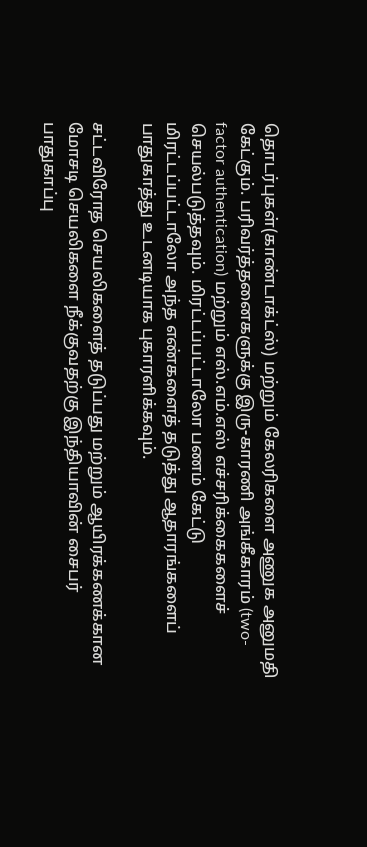தொடர்புகள்(காண்டாக்ட்ஸ்) மற்றும் கேலரிகளை அணுக அனுமதி கேட்கும். பரிவர்த்தனைகளுக்கு இரு-காரணி அங்கீகாரம் (two-factor authentication) மற்றும் எஸ்.எம்.எஸ் எச்சரிக்கைகளைச் செயல்படுத்தவும். மிரட்டப்பட்டாலோ பணம் கேட்டு மிரட்டப்பட்டாலோ அந்த எண்களைத் தடுத்து ஆதாரங்களைப் பாதுகாத்து உடனடியாக புகாரளிக்கவும்.

சட்டவிரோத செயலிகளைத் தடுப்பது மற்றும் ஆயிரக்கணக்கான மோசடி செயலிகளை நீக்குவதற்கு இந்தியாவின் சைபர் பாதுகாப்பு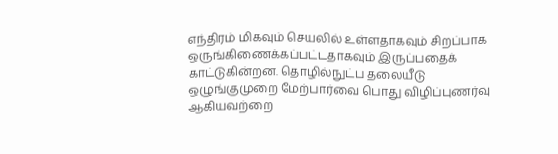எந்திரம் மிகவும் செயலில் உள்ளதாகவும் சிறப்பாக ஒருங்கிணைக்கப்பட்டதாகவும் இருப்பதைக் காட்டுகின்றன. தொழில்நுட்ப தலையீடு ஒழுங்குமுறை மேற்பார்வை பொது விழிப்புணர்வு ஆகியவற்றை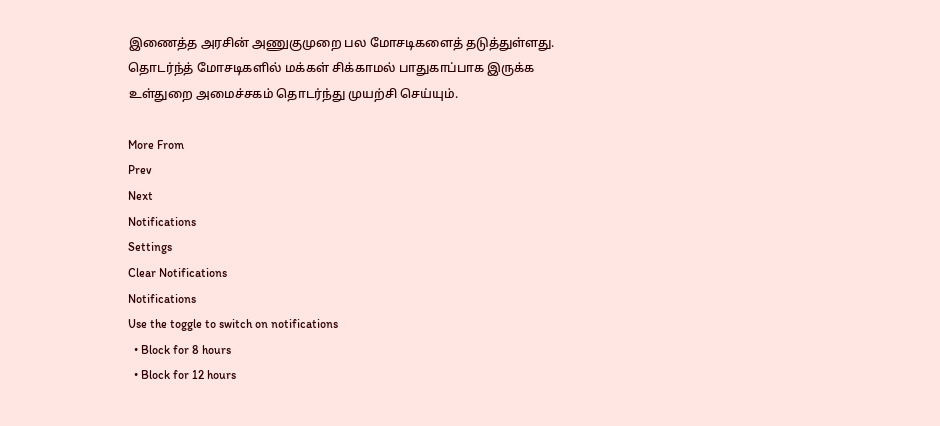இணைத்த அரசின் அணுகுமுறை பல மோசடிகளைத் தடுத்துள்ளது. தொடர்ந்த் மோசடிகளில் மக்கள் சிக்காமல் பாதுகாப்பாக இருக்க உள்துறை அமைச்சகம் தொடர்ந்து முயற்சி செய்யும்.

More From
Prev
Next
Notifications
Settings
Clear Notifications
Notifications
Use the toggle to switch on notifications
  • Block for 8 hours
  • Block for 12 hours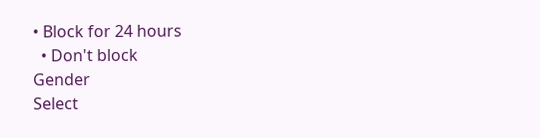• Block for 24 hours
  • Don't block
Gender
Select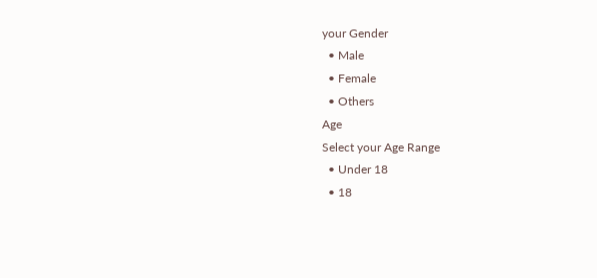your Gender
  • Male
  • Female
  • Others
Age
Select your Age Range
  • Under 18
  • 18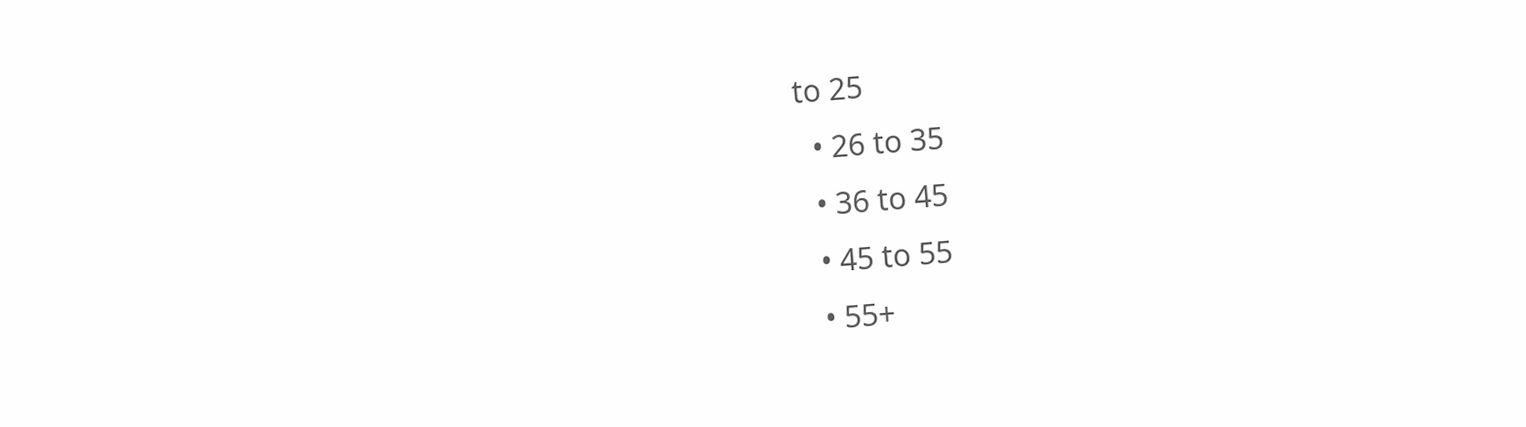to 25
  • 26 to 35
  • 36 to 45
  • 45 to 55
  • 55+